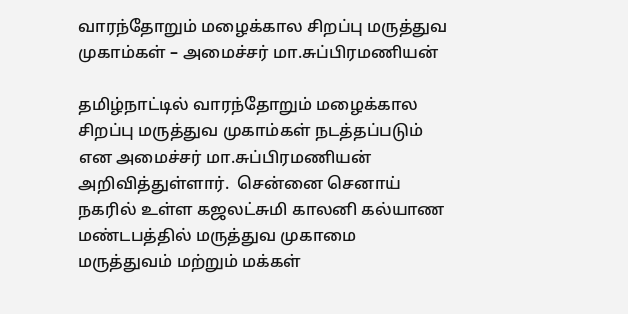வாரந்தோறும் மழைக்கால சிறப்பு மருத்துவ முகாம்கள் – அமைச்சர் மா.சுப்பிரமணியன்

தமிழ்நாட்டில் வாரந்தோறும் மழைக்கால சிறப்பு மருத்துவ முகாம்கள் நடத்தப்படும் என அமைச்சர் மா.சுப்பிரமணியன் அறிவித்துள்ளார்.  சென்னை செனாய் நகரில் உள்ள கஜலட்சுமி காலனி கல்யாண மண்டபத்தில் மருத்துவ முகாமை மருத்துவம் மற்றும் மக்கள்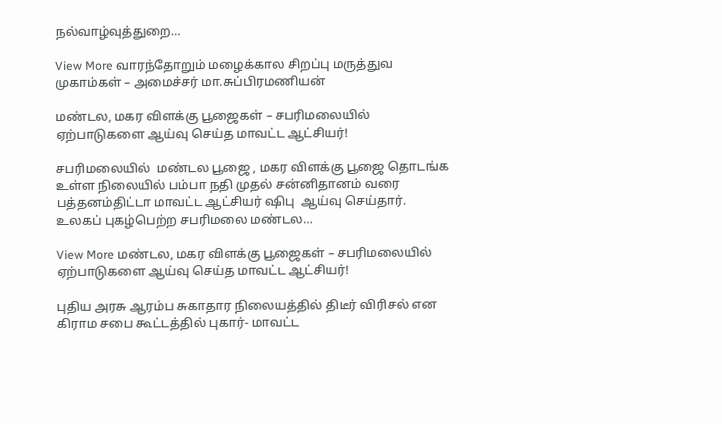நல்வாழ்வுத்துறை…

View More வாரந்தோறும் மழைக்கால சிறப்பு மருத்துவ முகாம்கள் – அமைச்சர் மா.சுப்பிரமணியன்

மண்டல, மகர விளக்கு பூஜைகள் – சபரிமலையில் ஏற்பாடுகளை ஆய்வு செய்த மாவட்ட ஆட்சியர்!

சபரிமலையில்  மண்டல பூஜை , மகர விளக்கு பூஜை தொடங்க உள்ள நிலையில் பம்பா நதி முதல் சன்னிதானம் வரை பத்தனம்திட்டா மாவட்ட ஆட்சியர் ஷிபு  ஆய்வு செய்தார். உலகப் புகழ்பெற்ற சபரிமலை மண்டல…

View More மண்டல, மகர விளக்கு பூஜைகள் – சபரிமலையில் ஏற்பாடுகளை ஆய்வு செய்த மாவட்ட ஆட்சியர்!

புதிய அரசு ஆரம்ப சுகாதார நிலையத்தில் திடீர் விரிசல் என கிராம சபை கூட்டத்தில் புகார்- மாவட்ட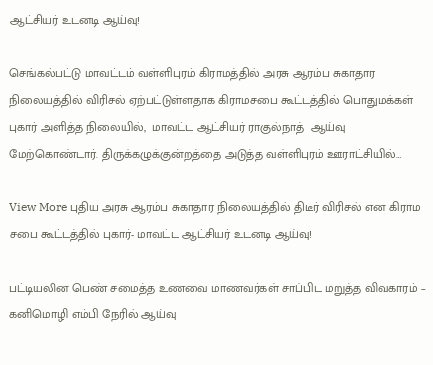ஆட்சியர் உடனடி ஆய்வு!

செங்கல்பட்டு மாவட்டம் வள்ளிபுரம் கிராமத்தில் அரசு ஆரம்ப சுகாதார நிலையத்தில் விரிசல் ஏற்பட்டுள்ளதாக கிராமசபை கூட்டத்தில் பொதுமக்கள் புகார் அளித்த நிலையில்,  மாவட்ட ஆட்சியர் ராகுல்நாத்  ஆய்வு மேற்கொண்டார். திருக்கழுக்குன்றத்தை அடுத்த வள்ளிபுரம் ஊராட்சியில்…

View More புதிய அரசு ஆரம்ப சுகாதார நிலையத்தில் திடீர் விரிசல் என கிராம சபை கூட்டத்தில் புகார்- மாவட்ட ஆட்சியர் உடனடி ஆய்வு!

பட்டியலின பெண் சமைத்த உணவை மாணவர்கள் சாப்பிட மறுத்த விவகாரம் – கனிமொழி எம்பி நேரில் ஆய்வு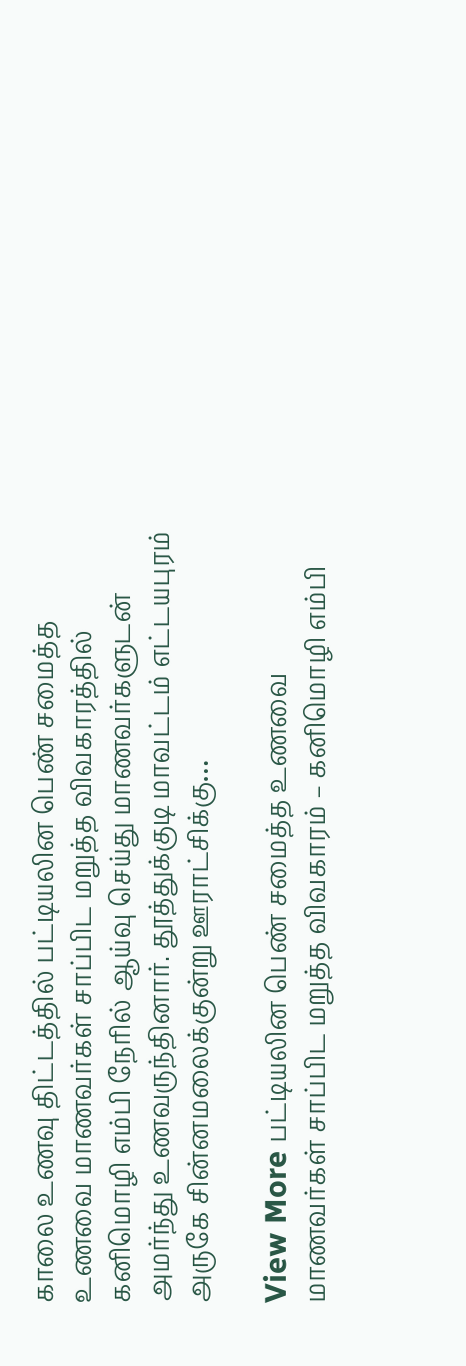காலை உணவு திட்டத்தில் பட்டியலின பெண் சமைத்த உணவை மாணவர்கள் சாப்பிட மறுத்த விவகாரத்தில் கனிமொழி எம்பி நேரில் ஆய்வு செய்து மாணவர்களுடன் அமர்ந்து உணவருந்தினார். தூத்துக்குடி மாவட்டம் எட்டயபுரம் அருகே சின்னமலைக்குன்று ஊராட்சிக்கு…

View More பட்டியலின பெண் சமைத்த உணவை மாணவர்கள் சாப்பிட மறுத்த விவகாரம் – கனிமொழி எம்பி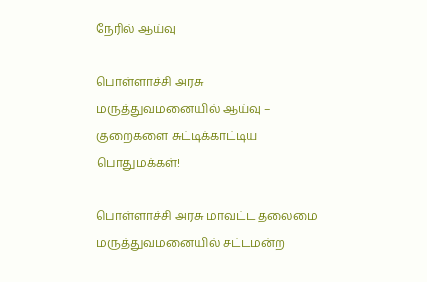நேரில் ஆய்வு

பொள்ளாச்சி அரசு மருத்துவமனையில் ஆய்வு – குறைகளை சுட்டிக்காட்டிய பொதுமக்கள்!

பொள்ளாச்சி அரசு மாவட்ட தலைமை மருத்துவமனையில் சட்டமன்ற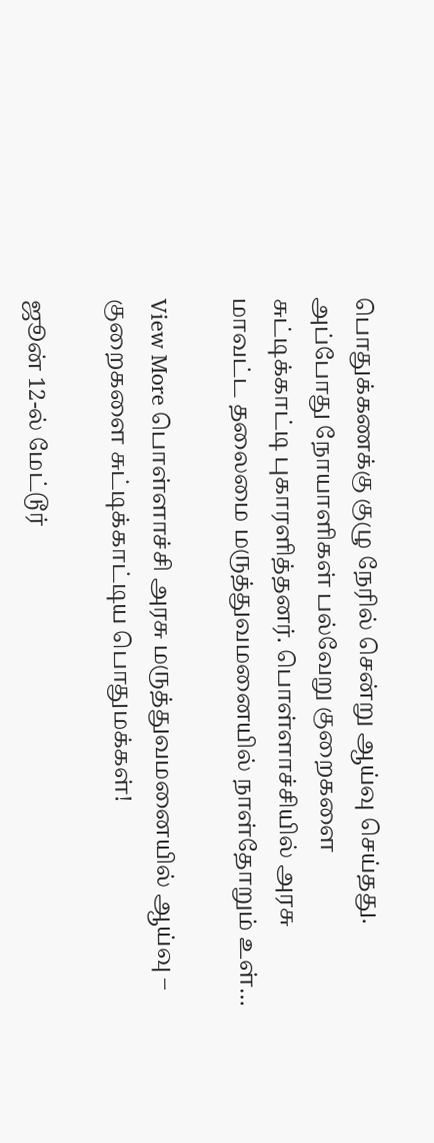பொதுக்கணக்கு குழு நேரில் சென்று ஆய்வு செய்தது. அப்போது நோயாளிகள் பல்வேறு குறைகளை சுட்டிக்காட்டி புகாரளித்தனர். பொள்ளாச்சியில் அரசு மாவட்ட தலைமை மருத்துவமனையில் நாள்தோறும் உள்…

View More பொள்ளாச்சி அரசு மருத்துவமனையில் ஆய்வு – குறைகளை சுட்டிக்காட்டிய பொதுமக்கள்!

ஜூன் 12-ல் மேட்டூர்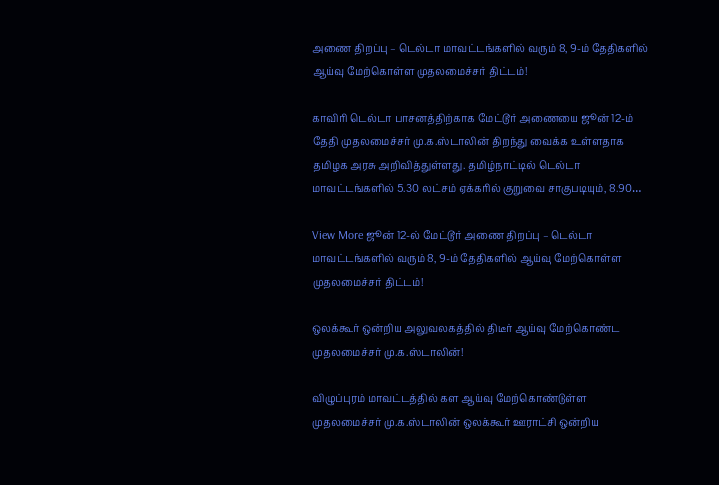அணை திறப்பு – டெல்டா மாவட்டங்களில் வரும் 8, 9-ம் தேதிகளில் ஆய்வு மேற்கொள்ள முதலமைச்சர் திட்டம்!

காவிரி டெல்டா பாசனத்திற்காக மேட்டூர் அணையை ஜூன் 12-ம் தேதி முதலமைச்சர் மு.க.ஸ்டாலின் திறந்து வைக்க உள்ளதாக தமிழக அரசு அறிவித்துள்ளது. தமிழ்நாட்டில் டெல்டா மாவட்டங்களில் 5.30 லட்சம் ஏக்கரில் குறுவை சாகுபடியும், 8.90…

View More ஜூன் 12-ல் மேட்டூர் அணை திறப்பு – டெல்டா மாவட்டங்களில் வரும் 8, 9-ம் தேதிகளில் ஆய்வு மேற்கொள்ள முதலமைச்சர் திட்டம்!

ஒலக்கூர் ஒன்றிய அலுவலகத்தில் திடீர் ஆய்வு மேற்கொண்ட முதலமைச்சர் மு.க.ஸ்டாலின்!

விழுப்புரம் மாவட்டத்தில் கள ஆய்வு மேற்கொண்டுள்ள முதலமைச்சர் மு.க.ஸ்டாலின் ஒலக்கூர் ஊராட்சி ஒன்றிய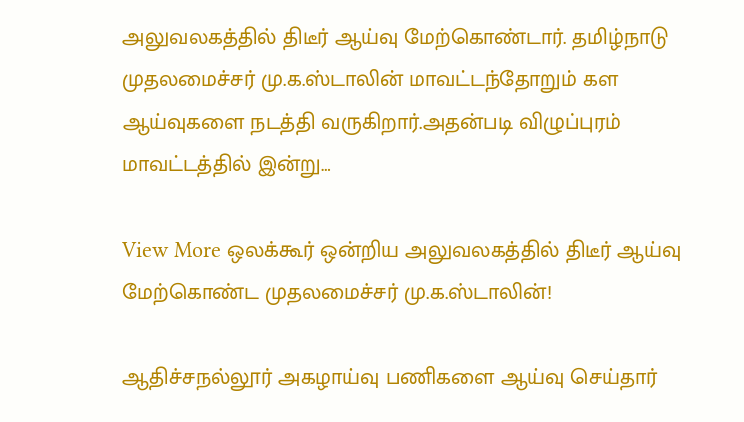அலுவலகத்தில் திடீர் ஆய்வு மேற்கொண்டார். தமிழ்நாடு முதலமைச்சர் மு.க.ஸ்டாலின் மாவட்டந்தோறும் கள ஆய்வுகளை நடத்தி வருகிறார்.அதன்படி விழுப்புரம் மாவட்டத்தில் இன்று…

View More ஒலக்கூர் ஒன்றிய அலுவலகத்தில் திடீர் ஆய்வு மேற்கொண்ட முதலமைச்சர் மு.க.ஸ்டாலின்!

ஆதிச்சநல்லூர் அகழாய்வு பணிகளை ஆய்வு செய்தார்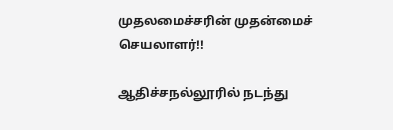முதலமைச்சரின் முதன்மைச் செயலாளர்!!

ஆதிச்சநல்லூரில் நடந்து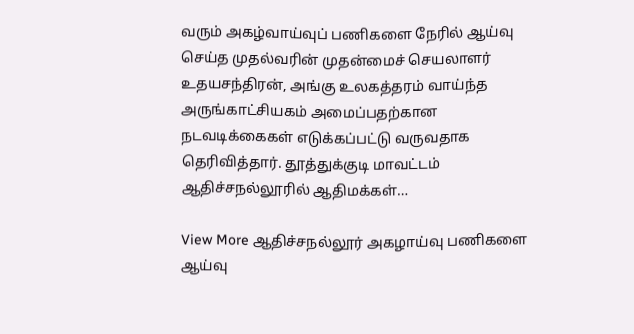வரும் அகழ்வாய்வுப் பணிகளை நேரில் ஆய்வு செய்த முதல்வரின் முதன்மைச் செயலாளர் உதயசந்திரன், அங்கு உலகத்தரம் வாய்ந்த அருங்காட்சியகம் அமைப்பதற்கான நடவடிக்கைகள் எடுக்கப்பட்டு வருவதாக தெரிவித்தார். தூத்துக்குடி மாவட்டம் ஆதிச்சநல்லூரில் ஆதிமக்கள்…

View More ஆதிச்சநல்லூர் அகழாய்வு பணிகளை ஆய்வு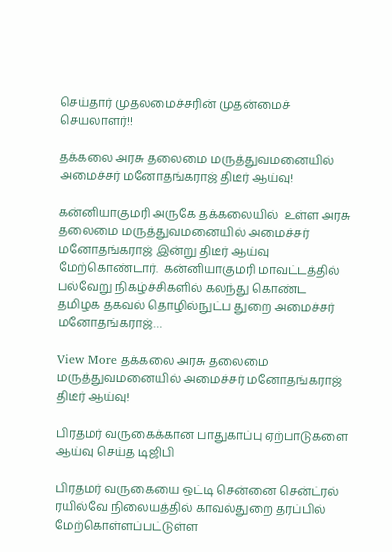செய்தார் முதலமைச்சரின் முதன்மைச் செயலாளர்!!

தக்கலை அரசு தலைமை மருத்துவமனையில் அமைச்சர் மனோதங்கராஜ் திடீர் ஆய்வு!

கன்னியாகுமரி அருகே தக்கலையில்  உள்ள அரசு தலைமை மருத்துவமனையில் அமைச்சர் மனோதங்கராஜ் இன்று திடீர் ஆய்வு மேற்கொண்டார்.  கன்னியாகுமரி மாவட்டத்தில் பல்வேறு நிகழ்ச்சிகளில் கலந்து கொண்ட தமிழக தகவல் தொழில்நுட்ப துறை அமைச்சர் மனோதங்கராஜ்…

View More தக்கலை அரசு தலைமை மருத்துவமனையில் அமைச்சர் மனோதங்கராஜ் திடீர் ஆய்வு!

பிரதமர் வருகைக்கான பாதுகாப்பு ஏற்பாடுகளை ஆய்வு செய்த டிஜிபி

பிரதமர் வருகையை ஒட்டி சென்னை சென்ட்ரல் ரயில்வே நிலையத்தில் காவல்துறை தரப்பில் மேற்கொள்ளப்பட்டுள்ள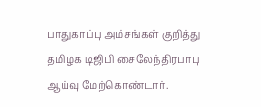பாதுகாப்பு அம்சங்கள் குறித்து தமிழக டிஜிபி சைலேந்திரபாபு ஆய்வு மேற்கொண்டார்.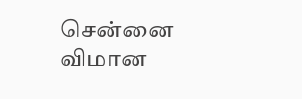சென்னை விமான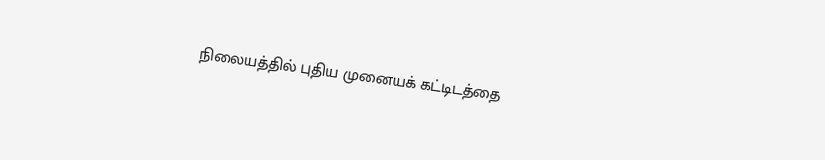நிலையத்தில் புதிய முனையக் கட்டிடத்தை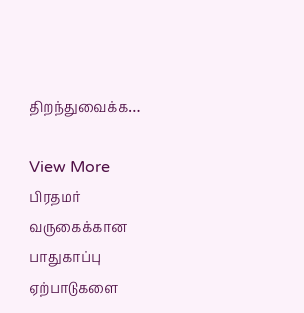திறந்துவைக்க…

View More பிரதமர் வருகைக்கான பாதுகாப்பு ஏற்பாடுகளை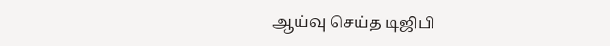ஆய்வு செய்த டிஜிபி